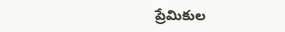ప్రేమికుల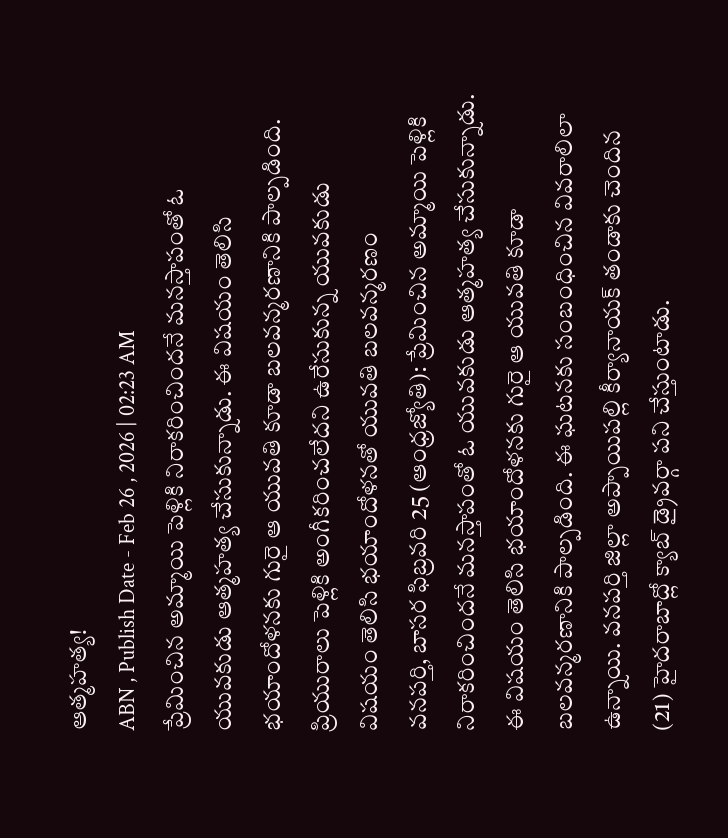ఆత్మహత్య!
ABN , Publish Date - Feb 26 , 2026 | 02:23 AM
ప్రేమించిన అమ్మాయి పెళ్లికి నిరాకరించిందనే మనస్తాపంతో ఓ యువకుడు ఆత్మహత్య చేసుకున్నాడు. ఈ విషయం తెలిసి భయాందోళనకు గురై ఆ యువతి కూడా బలవన్మరణానికి పాల్పడింది.
ప్రియురాలు పెళ్లికి అంగీకరించలేదని ఉరేసుకున్న యువకుడు
విషయం తెలిసి భయాందోళనతో యువతి బలవన్మరణం
వనపర్తి, బాసర ఫిబ్రవరి 25 (ఆంధ్రజ్యోతి): ప్రేమించిన అమ్మాయి పెళ్లికి నిరాకరించిందనే మనస్తాపంతో ఓ యువకుడు ఆత్మహత్య చేసుకున్నాడు. ఈ విషయం తెలిసి భయాందోళనకు గురై ఆ యువతి కూడా బలవన్మరణానికి పాల్పడింది. ఈ ఘటనకు సంబంధించిన వివరాలిలా ఉన్నాయి. వనపర్తి జిల్లా అప్పాయిపల్లి కీర్యానాయక్ తండాకు చెందిన (21) హైదరాబాద్లో క్యాబ్ డ్రైవర్గా పని చేస్తుంటాడు.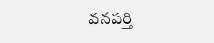వనపర్తి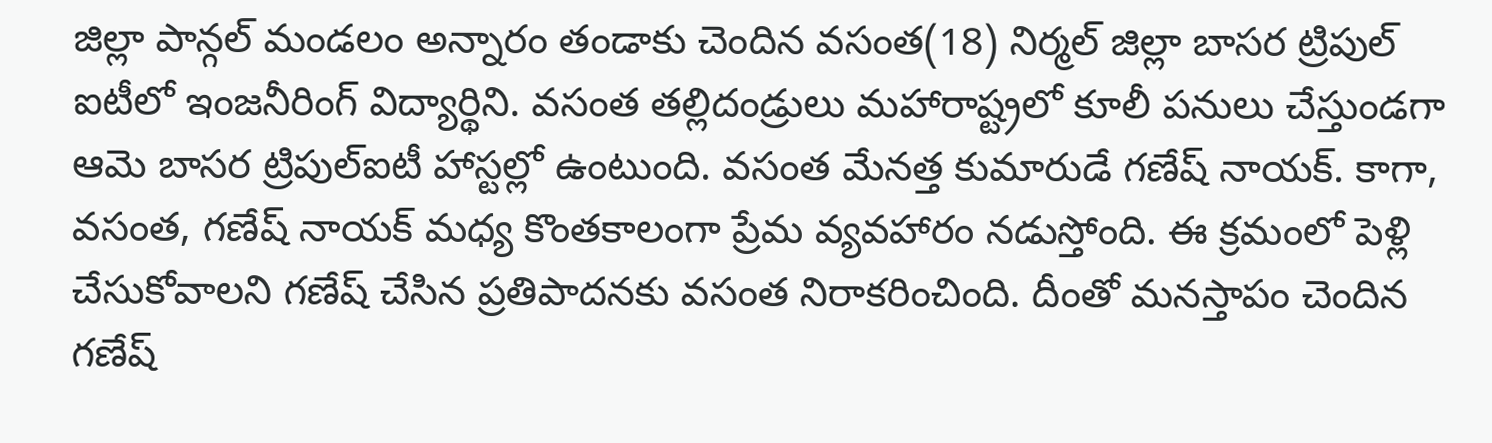జిల్లా పాన్గల్ మండలం అన్నారం తండాకు చెందిన వసంత(18) నిర్మల్ జిల్లా బాసర ట్రిపుల్ ఐటీలో ఇంజనీరింగ్ విద్యార్థిని. వసంత తల్లిదండ్రులు మహారాష్ట్రలో కూలీ పనులు చేస్తుండగా ఆమె బాసర ట్రిపుల్ఐటీ హాస్టల్లో ఉంటుంది. వసంత మేనత్త కుమారుడే గణేష్ నాయక్. కాగా, వసంత, గణేష్ నాయక్ మధ్య కొంతకాలంగా ప్రేమ వ్యవహారం నడుస్తోంది. ఈ క్రమంలో పెళ్లి చేసుకోవాలని గణేష్ చేసిన ప్రతిపాదనకు వసంత నిరాకరించింది. దీంతో మనస్తాపం చెందిన గణేష్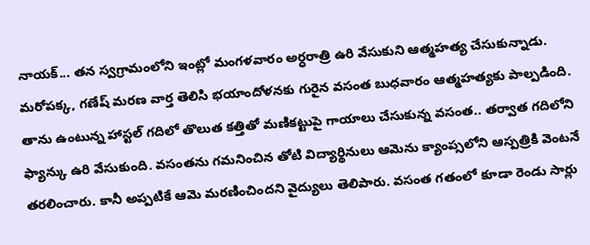నాయక్... తన స్వగ్రామంలోని ఇంట్లో మంగళవారం అర్ధరాత్రి ఉరి వేసుకుని ఆత్మహత్య చేసుకున్నాడు. మరోపక్క, గణేష్ మరణ వార్త తెలిసి భయాందోళనకు గురైన వసంత బుధవారం ఆత్మహత్యకు పాల్పడింది. తాను ఉంటున్న హాస్టల్ గదిలో తొలుత కత్తితో మణికట్టుపై గాయాలు చేసుకున్న వసంత.. తర్వాత గదిలోని ఫ్యాన్కు ఉరి వేసుకుంది. వసంతను గమనించిన తోటి విద్యార్థినులు ఆమెను క్యాంప్సలోని ఆస్పత్రికి వెంటనే తరలించారు. కానీ అప్పటికే ఆమె మరణించిందని వైద్యులు తెలిపారు. వసంత గతంలో కూడా రెండు సార్లు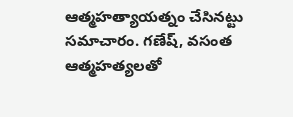ఆత్మహత్యాయత్నం చేసినట్టు సమాచారం. గణేష్, వసంత ఆత్మహత్యలతో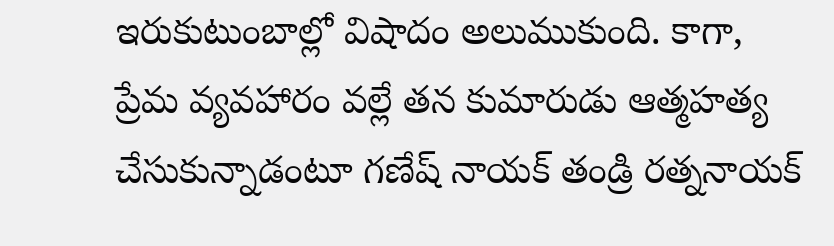ఇరుకుటుంబాల్లో విషాదం అలుముకుంది. కాగా, ప్రేమ వ్యవహారం వల్లే తన కుమారుడు ఆత్మహత్య చేసుకున్నాడంటూ గణేష్ నాయక్ తండ్రి రత్ననాయక్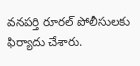వనపర్తి రూరల్ పోలీసులకు ఫిర్యాదు చేశారు.